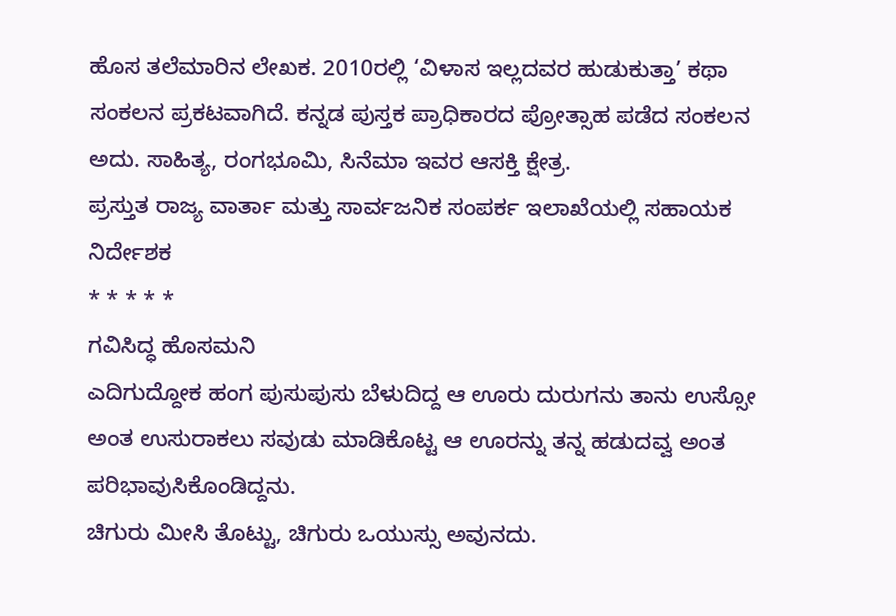ಹೊಸ ತಲೆಮಾರಿನ ಲೇಖಕ. 2010ರಲ್ಲಿ ‘ವಿಳಾಸ ಇಲ್ಲದವರ ಹುಡುಕುತ್ತಾ’ ಕಥಾ ಸಂಕಲನ ಪ್ರಕಟವಾಗಿದೆ. ಕನ್ನಡ ಪುಸ್ತಕ ಪ್ರಾಧಿಕಾರದ ಪ್ರೋತ್ಸಾಹ ಪಡೆದ ಸಂಕಲನ ಅದು. ಸಾಹಿತ್ಯ, ರಂಗಭೂಮಿ, ಸಿನೆಮಾ ಇವರ ಆಸಕ್ತಿ ಕ್ಷೇತ್ರ.
ಪ್ರಸ್ತುತ ರಾಜ್ಯ ವಾರ್ತಾ ಮತ್ತು ಸಾರ್ವಜನಿಕ ಸಂಪರ್ಕ ಇಲಾಖೆಯಲ್ಲಿ ಸಹಾಯಕ ನಿರ್ದೇಶಕ
* * * * *
ಗವಿಸಿದ್ಧ ಹೊಸಮನಿ
ಎದಿಗುದ್ದೋಕ ಹಂಗ ಪುಸುಪುಸು ಬೆಳುದಿದ್ದ ಆ ಊರು ದುರುಗನು ತಾನು ಉಸ್ಸೋ ಅಂತ ಉಸುರಾಕಲು ಸವುಡು ಮಾಡಿಕೊಟ್ಟ ಆ ಊರನ್ನು ತನ್ನ ಹಡುದವ್ವ ಅಂತ ಪರಿಭಾವುಸಿಕೊಂಡಿದ್ದನು.
ಚಿಗುರು ಮೀಸಿ ತೊಟ್ಟು, ಚಿಗುರು ಒಯುಸ್ಸು ಅವುನದು.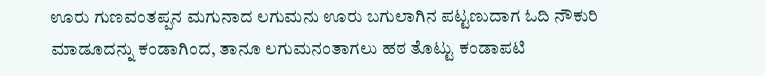ಊರು ಗುಣವಂತಪ್ಪನ ಮಗುನಾದ ಲಗುಮನು ಊರು ಬಗುಲಾಗಿನ ಪಟ್ಟಣುದಾಗ ಓದಿ ನೌಕುರಿ ಮಾಡೂದನ್ನು ಕಂಡಾಗಿಂದ, ತಾನೂ ಲಗುಮನಂತಾಗಲು ಹಠ ತೊಟ್ಟು ಕಂಡಾಪಟಿ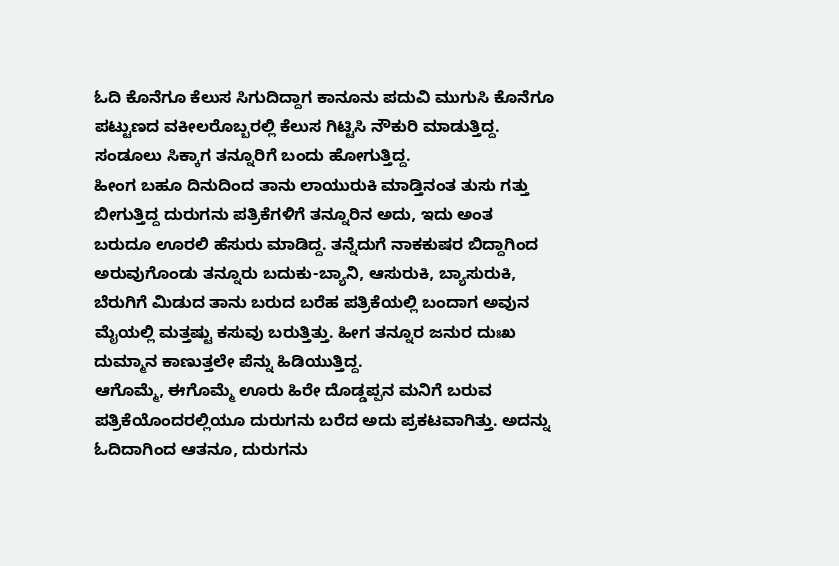ಓದಿ ಕೊನೆಗೂ ಕೆಲುಸ ಸಿಗುದಿದ್ದಾಗ ಕಾನೂನು ಪದುವಿ ಮುಗುಸಿ ಕೊನೆಗೂ ಪಟ್ಟುಣದ ವಕೀಲರೊಬ್ಬರಲ್ಲಿ ಕೆಲುಸ ಗಿಟ್ಟಿಸಿ ನೌಕುರಿ ಮಾಡುತ್ತಿದ್ದ. ಸಂಡೂಲು ಸಿಕ್ಕಾಗ ತನ್ನೂರಿಗೆ ಬಂದು ಹೋಗುತ್ತಿದ್ದ.
ಹೀಂಗ ಬಹೂ ದಿನುದಿಂದ ತಾನು ಲಾಯುರುಕಿ ಮಾಡ್ತಿನಂತ ತುಸು ಗತ್ತು ಬೀಗುತ್ತಿದ್ದ ದುರುಗನು ಪತ್ರಿಕೆಗಳಿಗೆ ತನ್ನೂರಿನ ಅದು, ಇದು ಅಂತ ಬರುದೂ ಊರಲಿ ಹೆಸುರು ಮಾಡಿದ್ದ. ತನ್ನೆದುಗೆ ನಾಕಕುಷರ ಬಿದ್ದಾಗಿಂದ ಅರುವುಗೊಂಡು ತನ್ನೂರು ಬದುಕು-ಬ್ಯಾನಿ, ಆಸುರುಕಿ, ಬ್ಯಾಸುರುಕಿ, ಬೆರುಗಿಗೆ ಮಿಡುದ ತಾನು ಬರುದ ಬರೆಹ ಪತ್ರಿಕೆಯಲ್ಲಿ ಬಂದಾಗ ಅವುನ ಮೈಯಲ್ಲಿ ಮತ್ತಷ್ಟು ಕಸುವು ಬರುತ್ತಿತ್ತು. ಹೀಗ ತನ್ನೂರ ಜನುರ ದುಃಖ ದುಮ್ಮಾನ ಕಾಣುತ್ತಲೇ ಪೆನ್ನು ಹಿಡಿಯುತ್ತಿದ್ದ.
ಆಗೊಮ್ಮೆ, ಈಗೊಮ್ಮೆ ಊರು ಹಿರೇ ದೊಡ್ಡಪ್ಪನ ಮನಿಗೆ ಬರುವ ಪತ್ರಿಕೆಯೊಂದರಲ್ಲಿಯೂ ದುರುಗನು ಬರೆದ ಅದು ಪ್ರಕಟವಾಗಿತ್ತು. ಅದನ್ನು ಓದಿದಾಗಿಂದ ಆತನೂ, ದುರುಗನು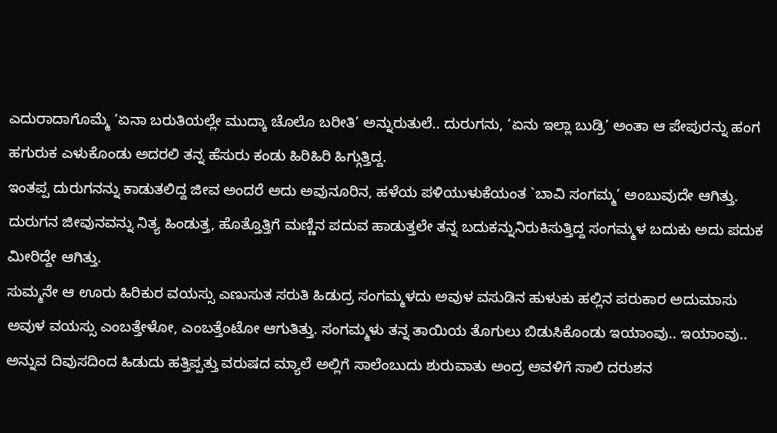ಎದುರಾದಾಗೊಮ್ಮೆ ‘ಏನಾ ಬರುತಿಯಲ್ಲೇ ಮುದ್ಕಾ ಚೊಲೊ ಬರೀತಿ’ ಅನ್ನುರುತುಲೆ.. ದುರುಗನು, ‘ಏನು ಇಲ್ಲಾ ಬುಡ್ರಿ’ ಅಂತಾ ಆ ಪೇಪುರನ್ನು ಹಂಗ ಹಗುರುಕ ಎಳುಕೊಂಡು ಅದರಲಿ ತನ್ನ ಹೆಸುರು ಕಂಡು ಹಿರಿಹಿರಿ ಹಿಗ್ಗುತ್ತಿದ್ದ.
ಇಂತಪ್ಪ ದುರುಗನನ್ನು ಕಾಡುತಲಿದ್ದ ಜೀವ ಅಂದರೆ ಅದು ಅವುನೂರಿನ, ಹಳೆಯ ಪಳಿಯುಳುಕೆಯಂತ `ಬಾವಿ ಸಂಗಮ್ಮ’ ಅಂಬುವುದೇ ಆಗಿತ್ತು. ದುರುಗನ ಜೀವುನವನ್ನು ನಿತ್ಯ ಹಿಂಡುತ್ತ, ಹೊತ್ತೊತ್ತಿಗೆ ಮಣ್ಣಿನ ಪದುವ ಹಾಡುತ್ತಲೇ ತನ್ನ ಬದುಕನ್ನುನಿರುಕಿಸುತ್ತಿದ್ದ ಸಂಗಮ್ಮಳ ಬದುಕು ಅದು ಪದುಕ ಮೀರಿದ್ದೇ ಆಗಿತ್ತು.
ಸುಮ್ಮನೇ ಆ ಊರು ಹಿರಿಕುರ ವಯಸ್ಸು ಎಣುಸುತ ಸರುತಿ ಹಿಡುದ್ರ ಸಂಗಮ್ಮಳದು ಅವುಳ ವಸುಡಿನ ಹುಳುಕು ಹಲ್ಲಿನ ಪರುಕಾರ ಅದುಮಾಸು ಅವುಳ ವಯಸ್ಸು ಎಂಬತ್ತೇಳೋ, ಎಂಬತ್ತೆಂಟೋ ಆಗುತಿತ್ತು. ಸಂಗಮ್ಮಳು ತನ್ನ ತಾಯಿಯ ತೊಗುಲು ಬಿಡುಸಿಕೊಂಡು ಇಯಾಂವು.. ಇಯಾಂವು.. ಅನ್ನುವ ದಿವುಸದಿಂದ ಹಿಡುದು ಹತ್ತಿಪ್ಪತ್ತು ವರುಷದ ಮ್ಯಾಲೆ ಅಲ್ಲಿಗೆ ಸಾಲೆಂಬುದು ಶುರುವಾತು ಅಂದ್ರ ಅವಳಿಗೆ ಸಾಲಿ ದರುಶನ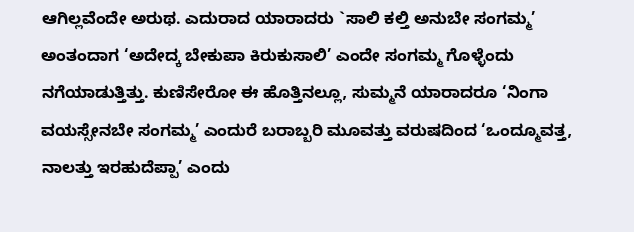ಆಗಿಲ್ಲವೆಂದೇ ಅರುಥ. ಎದುರಾದ ಯಾರಾದರು `ಸಾಲಿ ಕಲ್ತಿ ಅನುಬೇ ಸಂಗಮ್ಮ’ ಅಂತಂದಾಗ ‘ಅದೇದ್ಕ ಬೇಕುಪಾ ಕಿರುಕುಸಾಲಿ’ ಎಂದೇ ಸಂಗಮ್ಮ ಗೊಳ್ಳೆಂದು ನಗೆಯಾಡುತ್ತಿತ್ತು. ಕುಣಿಸೇರೋ ಈ ಹೊತ್ತಿನಲ್ಲೂ, ಸುಮ್ಮನೆ ಯಾರಾದರೂ ‘ನಿಂಗಾ ವಯಸ್ಸೇನಬೇ ಸಂಗಮ್ಮ’ ಎಂದುರೆ ಬರಾಬ್ಬರಿ ಮೂವತ್ತು ವರುಷದಿಂದ ‘ಒಂದ್ಮೂವತ್ತ, ನಾಲತ್ತು ಇರಹುದೆಪ್ಪಾ’ ಎಂದು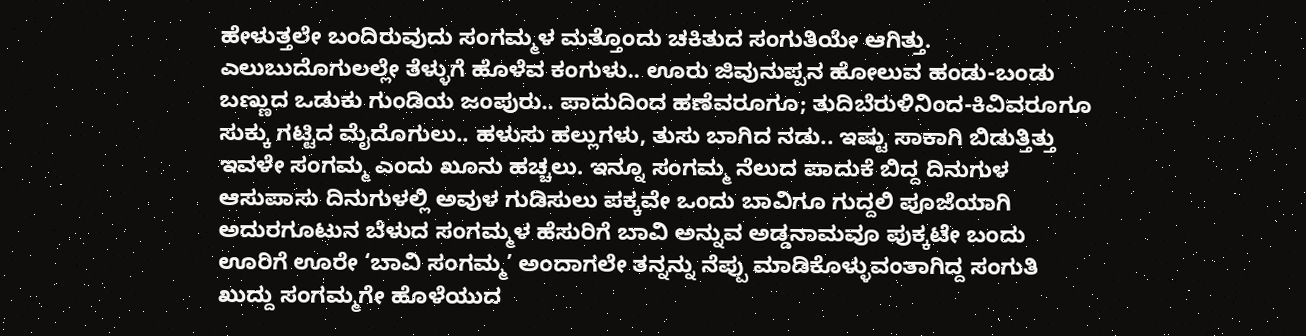ಹೇಳುತ್ತಲೇ ಬಂದಿರುವುದು ಸಂಗಮ್ಮಳ ಮತ್ತೊಂದು ಚಕಿತುದ ಸಂಗುತಿಯೇ ಆಗಿತ್ತು.
ಎಲುಬುದೊಗುಲಲ್ಲೇ ತೆಳ್ಳುಗೆ ಹೊಳೆವ ಕಂಗುಳು.. ಊರು ಜಿವುನುಪ್ಪನ ಹೋಲುವ ಹಂಡು-ಬಂಡು ಬಣ್ಣುದ ಒಡುಕು ಗುಂಡಿಯ ಜಂಪುರು.. ಪಾದುದಿಂದ ಹಣೆವರೂಗೂ; ತುದಿಬೆರುಳಿನಿಂದ-ಕಿವಿವರೂಗೂ ಸುಕ್ಕು ಗಟ್ಟಿದ ಮೈದೊಗುಲು.. ಹಳುಸು ಹಲ್ಲುಗಳು, ತುಸು ಬಾಗಿದ ನಡು.. ಇಷ್ಟು ಸಾಕಾಗಿ ಬಿಡುತ್ತಿತ್ತು ಇವಳೇ ಸಂಗಮ್ಮ ಎಂದು ಖೂನು ಹಚ್ಚಲು. ಇನ್ನೂ ಸಂಗಮ್ಮ ನೆಲುದ ಪಾದುಕೆ ಬಿದ್ದ ದಿನುಗುಳ ಆಸುಪಾಸು ದಿನುಗುಳಲ್ಲಿ ಅವುಳ ಗುಡಿಸುಲು ಪಕ್ಕವೇ ಒಂದು ಬಾವಿಗೂ ಗುದ್ದಲಿ ಪೂಜೆಯಾಗಿ ಅದುರಗೂಟುನ ಬೆಳುದ ಸಂಗಮ್ಮಳ ಹೆಸುರಿಗೆ ಬಾವಿ ಅನ್ನುವ ಅಡ್ಡನಾಮವೂ ಪುಕ್ಕಟೇ ಬಂದು ಊರಿಗೆ ಊರೇ ‘ಬಾವಿ ಸಂಗಮ್ಮ’ ಅಂದಾಗಲೇ ತನ್ನನ್ನು ನೆಪ್ಪು ಮಾಡಿಕೊಳ್ಳುವಂತಾಗಿದ್ದ ಸಂಗುತಿ ಖುದ್ದು ಸಂಗಮ್ಮಗೇ ಹೊಳೆಯುದ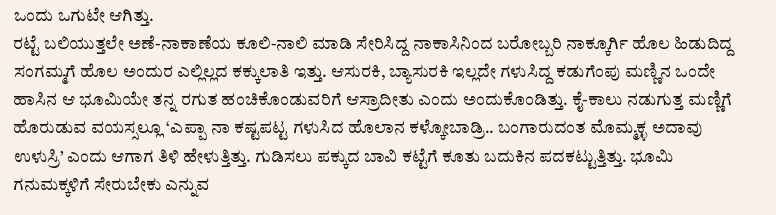ಒಂದು ಒಗುಟೇ ಆಗಿತ್ತು.
ರಟ್ಟೆ ಬಲಿಯುತ್ತಲೇ ಅಣೆ-ನಾಕಾಣೆಯ ಕೂಲಿ-ನಾಲಿ ಮಾಡಿ ಸೇರಿಸಿದ್ದ ನಾಕಾಸಿನಿಂದ ಬರೋಬ್ಬರಿ ನಾಕ್ಕೂರ್ಗಿ ಹೊಲ ಹಿಡುದಿದ್ದ ಸಂಗಮ್ಮಗೆ ಹೊಲ ಅಂದುರ ಎಲ್ಲಿಲ್ಲದ ಕಕ್ಕುಲಾತಿ ಇತ್ತು. ಆಸುರಕಿ, ಬ್ಯಾಸುರಕಿ ಇಲ್ಲದೇ ಗಳುಸಿದ್ದ ಕಡುಗೆಂಪು ಮಣ್ಣಿನ ಒಂದೇ ಹಾಸಿನ ಆ ಭೂಮಿಯೇ ತನ್ನ ರಗುತ ಹಂಚಿಕೊಂಡುವರಿಗೆ ಆಸ್ರಾದೀತು ಎಂದು ಅಂದುಕೊಂಡಿತ್ತು. ಕೈ-ಕಾಲು ನಡುಗುತ್ತ ಮಣ್ಣಿಗೆ ಹೊರುಡುವ ವಯಸ್ಸಲ್ಲೂ ‘ಎಪ್ಪಾ ನಾ ಕಷ್ಟಪಟ್ಟ ಗಳುಸಿದ ಹೊಲಾನ ಕಳ್ಕೋಬಾಡ್ರಿ.. ಬಂಗಾರುದಂತ ಮೊಮ್ಮಕ್ಳ ಅದಾವು ಉಳುಸ್ರಿ’ ಎಂದು ಆಗಾಗ ತಿಳಿ ಹೇಳುತ್ತಿತ್ತು. ಗುಡಿಸಲು ಪಕ್ಕುದ ಬಾವಿ ಕಟ್ಟೆಗೆ ಕೂತು ಬದುಕಿನ ಪದಕಟ್ಟುತ್ತಿತ್ತು. ಭೂಮಿ ಗನುಮಕ್ಕಳಿಗೆ ಸೇರುಬೇಕು ಎನ್ನುವ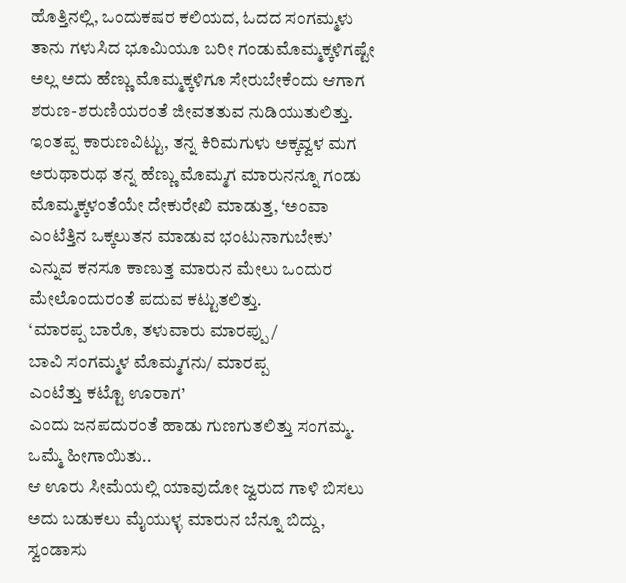ಹೊತ್ತಿನಲ್ಲಿ, ಒಂದುಕಷರ ಕಲಿಯದ, ಓದದ ಸಂಗಮ್ಮಳು ತಾನು ಗಳುಸಿದ ಭೂಮಿಯೂ ಬರೀ ಗಂಡುಮೊಮ್ಮಕ್ಕಳಿಗಷ್ಟೇ ಅಲ್ಲ ಅದು ಹೆಣ್ಣು ಮೊಮ್ಮಕ್ಕಳಿಗೂ ಸೇರುಬೇಕೆಂದು ಆಗಾಗ ಶರುಣ-ಶರುಣಿಯರಂತೆ ಜೀವತತುವ ನುಡಿಯುತುಲಿತ್ತು. ಇಂತಪ್ಪ ಕಾರುಣವಿಟ್ಟು, ತನ್ನ ಕಿರಿಮಗುಳು ಅಕ್ಕವ್ವಳ ಮಗ ಅರುಥಾರುಥ ತನ್ನ ಹೆಣ್ಣು ಮೊಮ್ಮಗ ಮಾರುನನ್ನೂ ಗಂಡು ಮೊಮ್ಮಕ್ಕಳಂತೆಯೇ ದೇಕುರೇಖಿ ಮಾಡುತ್ತ, ‘ಅಂವಾ ಎಂಟೆತ್ತಿನ ಒಕ್ಕಲುತನ ಮಾಡುವ ಭಂಟುನಾಗುಬೇಕು’ ಎನ್ನುವ ಕನಸೂ ಕಾಣುತ್ತ ಮಾರುನ ಮೇಲು ಒಂದುರ ಮೇಲೊಂದುರಂತೆ ಪದುವ ಕಟ್ಟುತಲಿತ್ತು.
‘ಮಾರಪ್ಪ ಬಾರೊ, ತಳುವಾರು ಮಾರಪ್ಪು /
ಬಾವಿ ಸಂಗಮ್ಮಳ ಮೊಮ್ಮಗನು/ ಮಾರಪ್ಪ
ಎಂಟೆತ್ತು ಕಟ್ಟೊ ಊರಾಗ’
ಎಂದು ಜನಪದುರಂತೆ ಹಾಡು ಗುಣಗುತಲಿತ್ತು ಸಂಗಮ್ಮ.
ಒಮ್ಮೆ ಹೀಗಾಯಿತು..
ಆ ಊರು ಸೀಮೆಯಲ್ಲಿ ಯಾವುದೋ ಜ್ವರುದ ಗಾಳಿ ಬಿಸಲು ಅದು ಬಡುಕಲು ಮೈಯುಳ್ಳ ಮಾರುನ ಬೆನ್ನೂ ಬಿದ್ದು, ಸ್ವಂಡಾಸು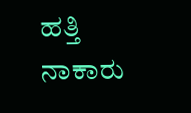ಹತ್ತಿ ನಾಕಾರು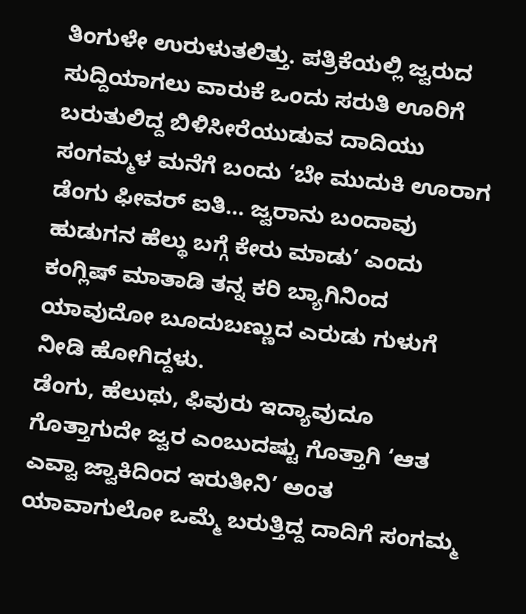ತಿಂಗುಳೇ ಉರುಳುತಲಿತ್ತು. ಪತ್ರಿಕೆಯಲ್ಲಿ ಜ್ವರುದ ಸುದ್ದಿಯಾಗಲು ವಾರುಕೆ ಒಂದು ಸರುತಿ ಊರಿಗೆ ಬರುತುಲಿದ್ದ ಬಿಳಿಸೀರೆಯುಡುವ ದಾದಿಯು ಸಂಗಮ್ಮಳ ಮನೆಗೆ ಬಂದು ‘ಬೇ ಮುದುಕಿ ಊರಾಗ ಡೆಂಗು ಫೀವರ್ ಐತಿ… ಜ್ವರಾನು ಬಂದಾವು ಹುಡುಗನ ಹೆಲ್ಥು ಬಗ್ಗೆ ಕೇರು ಮಾಡು’ ಎಂದು ಕಂಗ್ಲಿಷ್ ಮಾತಾಡಿ ತನ್ನ ಕರಿ ಬ್ಯಾಗಿನಿಂದ ಯಾವುದೋ ಬೂದುಬಣ್ಣುದ ಎರುಡು ಗುಳುಗೆ ನೀಡಿ ಹೋಗಿದ್ದಳು.
ಡೆಂಗು, ಹೆಲುಥು, ಫಿವುರು ಇದ್ಯಾವುದೂ ಗೊತ್ತಾಗುದೇ ಜ್ವರ ಎಂಬುದಷ್ಟು ಗೊತ್ತಾಗಿ ‘ಆತ ಎವ್ವಾ ಜ್ವಾಕಿದಿಂದ ಇರುತೀನಿ’ ಅಂತ ಯಾವಾಗುಲೋ ಒಮ್ಮೆ ಬರುತ್ತಿದ್ದ ದಾದಿಗೆ ಸಂಗಮ್ಮ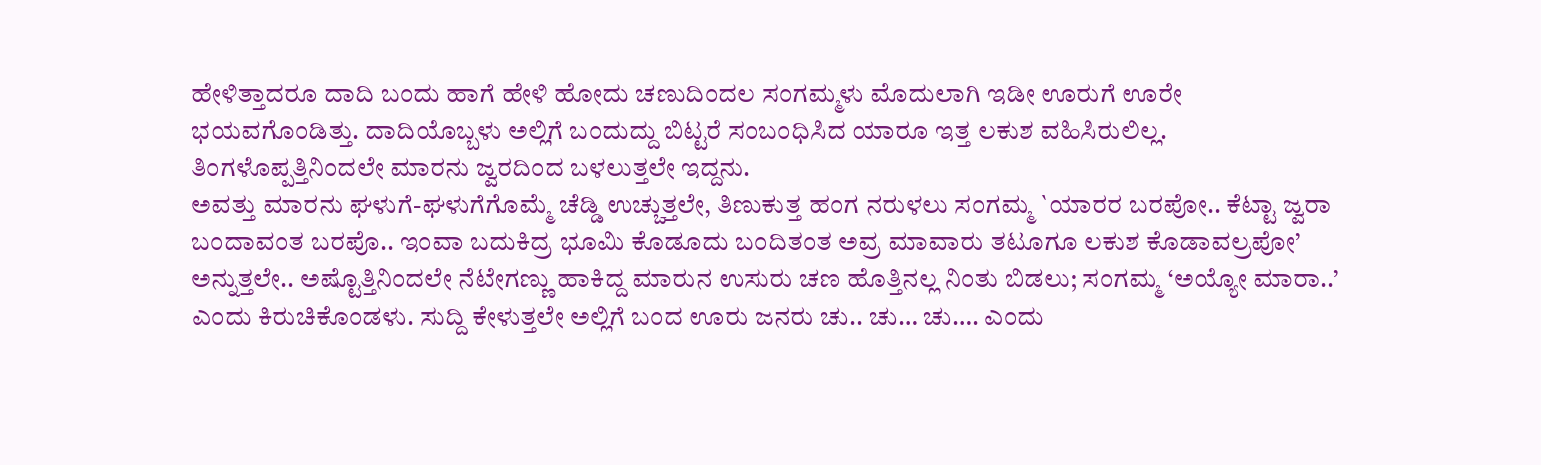ಹೇಳಿತ್ತಾದರೂ ದಾದಿ ಬಂದು ಹಾಗೆ ಹೇಳಿ ಹೋದು ಚಣುದಿಂದಲ ಸಂಗಮ್ಮಳು ಮೊದುಲಾಗಿ ಇಡೀ ಊರುಗೆ ಊರೇ ಭಯವಗೊಂಡಿತ್ತು. ದಾದಿಯೊಬ್ಬಳು ಅಲ್ಲಿಗೆ ಬಂದುದ್ದು ಬಿಟ್ಟರೆ ಸಂಬಂಧಿಸಿದ ಯಾರೂ ಇತ್ತ ಲಕುಶ ವಹಿಸಿರುಲಿಲ್ಲ. ತಿಂಗಳೊಪ್ಪತ್ತಿನಿಂದಲೇ ಮಾರನು ಜ್ವರದಿಂದ ಬಳಲುತ್ತಲೇ ಇದ್ದನು.
ಅವತ್ತು ಮಾರನು ಘಳುಗೆ-ಘಳುಗೆಗೊಮ್ಮೆ ಚೆಡ್ಡಿ ಉಚ್ಚುತ್ತಲೇ, ತಿಣುಕುತ್ತ ಹಂಗ ನರುಳಲು ಸಂಗಮ್ಮ `ಯಾರರ ಬರಪೋ.. ಕೆಟ್ಟಾ ಜ್ವರಾ ಬಂದಾವಂತ ಬರಪೊ.. ಇಂವಾ ಬದುಕಿದ್ರ ಭೂಮಿ ಕೊಡೂದು ಬಂದಿತಂತ ಅವ್ರ ಮಾವಾರು ತಟೂಗೂ ಲಕುಶ ಕೊಡಾವಲ್ರಪೋ’ ಅನ್ನುತ್ತಲೇ.. ಅಷ್ಟೊತ್ತಿನಿಂದಲೇ ನೆಟೇಗಣ್ಣು ಹಾಕಿದ್ದ ಮಾರುನ ಉಸುರು ಚಣ ಹೊತ್ತಿನಲ್ಲ ನಿಂತು ಬಿಡಲು; ಸಂಗಮ್ಮ ‘ಅಯ್ಯೋ ಮಾರಾ..’ ಎಂದು ಕಿರುಚಿಕೊಂಡಳು. ಸುದ್ದಿ ಕೇಳುತ್ತಲೇ ಅಲ್ಲಿಗೆ ಬಂದ ಊರು ಜನರು ಚು.. ಚು… ಚು…. ಎಂದು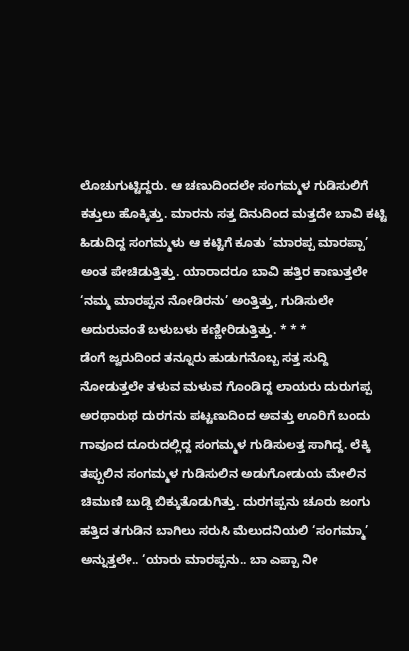ಲೊಚುಗುಟ್ಟಿದ್ದರು. ಆ ಚಣುದಿಂದಲೇ ಸಂಗಮ್ಮಳ ಗುಡಿಸುಲಿಗೆ ಕತ್ತುಲು ಹೊಕ್ಕಿತ್ತು. ಮಾರನು ಸತ್ತ ದಿನುದಿಂದ ಮತ್ತದೇ ಬಾವಿ ಕಟ್ಟಿ ಹಿಡುದಿದ್ದ ಸಂಗಮ್ಮಳು ಆ ಕಟ್ಟಿಗೆ ಕೂತು ‘ಮಾರಪ್ಪ ಮಾರಪ್ಪಾ’ ಅಂತ ಪೇಚಿಡುತ್ತಿತ್ತು. ಯಾರಾದರೂ ಬಾವಿ ಹತ್ತಿರ ಕಾಣುತ್ತಲೇ ‘ನಮ್ಮ ಮಾರಪ್ಪನ ನೋಡಿರನು’ ಅಂತ್ತಿತ್ತು, ಗುಡಿಸುಲೇ ಅದುರುವಂತೆ ಬಳುಬಳು ಕಣ್ಣೀರಿಡುತ್ತಿತ್ತು. * * *
ಡೆಂಗೆ ಜ್ವರುದಿಂದ ತನ್ನೂರು ಹುಡುಗನೊಬ್ಬ ಸತ್ತ ಸುದ್ದಿ ನೋಡುತ್ತಲೇ ತಳುವ ಮಳುವ ಗೊಂಡಿದ್ದ ಲಾಯರು ದುರುಗಪ್ಪ ಅರಥಾರುಥ ದುರಗನು ಪಟ್ಟಣುದಿಂದ ಅವತ್ತು ಊರಿಗೆ ಬಂದು ಗಾವೂದ ದೂರುದಲ್ಲಿದ್ದ ಸಂಗಮ್ಮಳ ಗುಡಿಸುಲತ್ತ ಸಾಗಿದ್ದ. ಲೆಕ್ಕಿ ತಪ್ಪುಲಿನ ಸಂಗಮ್ಮಳ ಗುಡಿಸುಲಿನ ಅಡುಗೋಡುಯ ಮೇಲಿನ ಚಿಮುಣಿ ಬುಡ್ಡಿ ಬಿಕ್ಕುತೊಡುಗಿತ್ತು. ದುರಗಪ್ಪನು ಚೂರು ಜಂಗು ಹತ್ತಿದ ತಗುಡಿನ ಬಾಗಿಲು ಸರುಸಿ ಮೆಲುದನಿಯಲಿ ‘ಸಂಗಮ್ಮಾ’ ಅನ್ನುತ್ತಲೇ.. ‘ಯಾರು ಮಾರಪ್ಪನು.. ಬಾ ಎಪ್ಪಾ ನೀ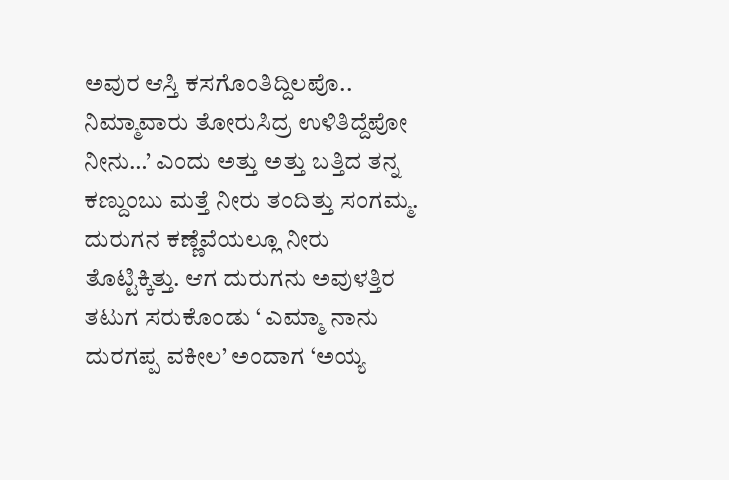ಅವುರ ಆಸ್ತಿ ಕಸಗೊಂತಿದ್ದಿಲಪೊ.. ನಿಮ್ಮಾವಾರು ತೋರುಸಿದ್ರ ಉಳಿತಿದ್ದೆಪೋ ನೀನು…’ ಎಂದು ಅತ್ತು ಅತ್ತು ಬತ್ತಿದ ತನ್ನ ಕಣ್ದುಂಬು ಮತ್ತೆ ನೀರು ತಂದಿತ್ತು ಸಂಗಮ್ಮ. ದುರುಗನ ಕಣ್ಣೆವೆಯಲ್ಲೂ ನೀರು ತೊಟ್ಟಿಕ್ಕಿತ್ತು. ಆಗ ದುರುಗನು ಅವುಳತ್ತಿರ ತಟುಗ ಸರುಕೊಂಡು ‘ ಎಮ್ಮಾ ನಾನು ದುರಗಪ್ಪ ವಕೀಲ’ ಅಂದಾಗ ‘ಅಯ್ಯ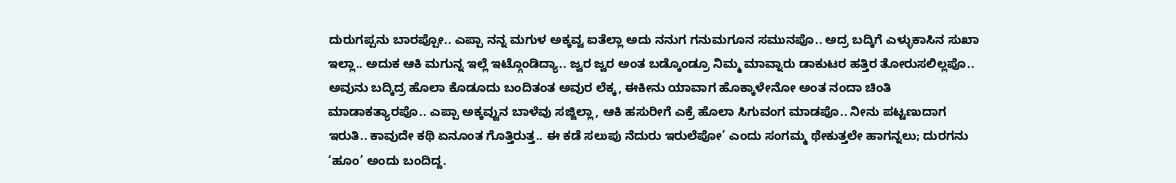ದುರುಗಪ್ಪನು ಬಾರಪ್ಪೋ.. ಎಪ್ಪಾ ನನ್ನ ಮಗುಳ ಅಕ್ಕವ್ವ ಐತೆಲ್ಲಾ ಅದು ನನುಗ ಗನುಮಗೂನ ಸಮುನಪೊ.. ಅದ್ರ ಬದ್ಕಿಗೆ ಎಳ್ಳುಕಾಸಿನ ಸುಖಾ ಇಲ್ಲಾ.. ಅದುಕ ಆಕಿ ಮಗುನ್ನ ಇಲ್ಲೆ ಇಟ್ಗೊಂಡಿದ್ಯಾ.. ಜ್ವರ ಜ್ವರ ಅಂತ ಬಡ್ಕೊಂಡ್ರೂ ನಿಮ್ಮ ಮಾವ್ನಾರು ಡಾಕುಟರ ಹತ್ತಿರ ತೋರುಸಲಿಲ್ಲಪೊ.. ಅವುನು ಬದ್ಕಿದ್ರ ಹೊಲಾ ಕೊಡೂದು ಬಂದಿತಂತ ಅವುರ ಲೆಕ್ಕ, ಈಕೀನು ಯಾವಾಗ ಹೊಕ್ಕಾಳೇನೋ ಅಂತ ನಂದಾ ಚಿಂತಿ ಮಾಡಾಕತ್ಯಾರಪೊ.. ಎಪ್ಪಾ ಅಕ್ಕವ್ವುನ ಬಾಳೆವು ಸಜ್ಜಿಲ್ಲಾ, ಆಕಿ ಹಸುರೀಗೆ ಎಕ್ರೆ ಹೊಲಾ ಸಿಗುವಂಗ ಮಾಡಪೊ.. ನೀನು ಪಟ್ಟಣುದಾಗ ಇರುತಿ.. ಕಾವುದೇ ಕಥಿ ಏನೂಂತ ಗೊತ್ತಿರುತ್ತ.. ಈ ಕಡೆ ಸಲುಪು ನೆದುರು ಇರುಲೆಪೋ’ ಎಂದು ಸಂಗಮ್ಮ ಥೇಕುತ್ತಲೇ ಹಾಗನ್ನಲು; ದುರಗನು ‘ಹೂಂ’ ಅಂದು ಬಂದಿದ್ದ.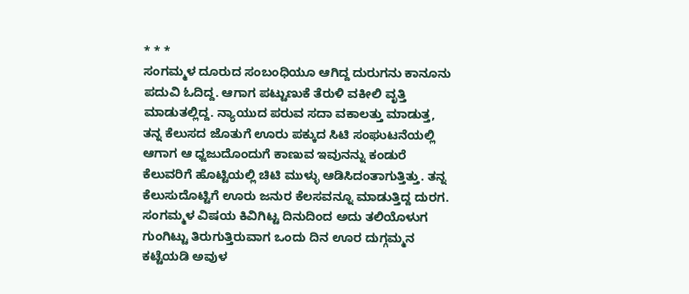* * *
ಸಂಗಮ್ಮಳ ದೂರುದ ಸಂಬಂಧಿಯೂ ಆಗಿದ್ದ ದುರುಗನು ಕಾನೂನು ಪದುವಿ ಓದಿದ್ದ. ಆಗಾಗ ಪಟ್ಟುಣುಕೆ ತೆರುಳಿ ವಕೀಲಿ ವೃತ್ತಿ ಮಾಡುತಲ್ಲಿದ್ದ. ನ್ಯಾಯುದ ಪರುವ ಸದಾ ವಕಾಲತ್ತು ಮಾಡುತ್ತ, ತನ್ನ ಕೆಲುಸದ ಜೊತುಗೆ ಊರು ಪಕ್ಕುದ ಸಿಟಿ ಸಂಘುಟನೆಯಲ್ಲಿ ಆಗಾಗ ಆ ಧ್ಜಜುದೊಂದುಗೆ ಕಾಣುವ ಇವುನನ್ನು ಕಂಡುರೆ ಕೆಲುವರಿಗೆ ಹೊಟ್ಟಿಯಲ್ಲಿ ಚಿಟಿ ಮುಳ್ಳು ಆಡಿಸಿದಂತಾಗುತ್ತಿತ್ತು. ತನ್ನ ಕೆಲುಸುದೊಟ್ಟಿಗೆ ಊರು ಜನುರ ಕೆಲಸವನ್ನೂ ಮಾಡುತ್ತಿದ್ದ ದುರಗ. ಸಂಗಮ್ಮಳ ವಿಷಯ ಕಿವಿಗಿಟ್ಟ ದಿನುದಿಂದ ಅದು ತಲಿಯೊಳುಗ ಗುಂಗಿಟ್ಟು ತಿರುಗುತ್ತಿರುವಾಗ ಒಂದು ದಿನ ಊರ ದುಗ್ಗಮ್ಮನ ಕಟ್ಟೆಯಡಿ ಅವುಳ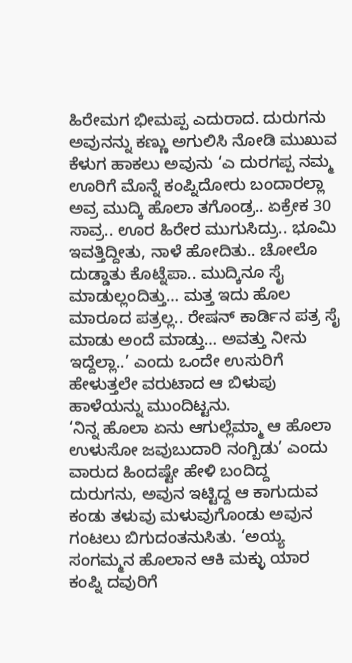ಹಿರೇಮಗ ಭೀಮಪ್ಪ ಎದುರಾದ. ದುರುಗನು ಅವುನನ್ನು ಕಣ್ಣು ಅಗುಲಿಸಿ ನೋಡಿ ಮುಖುವ ಕೆಳುಗ ಹಾಕಲು ಅವುನು ‘ಎ ದುರಗಪ್ಪ ನಮ್ಮ ಊರಿಗೆ ಮೊನ್ನೆ ಕಂಪ್ನಿದೋರು ಬಂದಾರಲ್ಲಾ ಅವ್ರ ಮುದ್ಕಿ ಹೊಲಾ ತಗೊಂಡ್ರ.. ಏಕ್ರೇಕ 30 ಸಾವ್ರ.. ಊರ ಹಿರೇರ ಮುಗುಸಿದ್ರು.. ಭೂಮಿ ಇವತ್ತಿದ್ದೀತು, ನಾಳೆ ಹೋದಿತು.. ಚೋಲೊ ದುಡ್ಡಾತು ಕೊಟ್ನೆಪಾ.. ಮುದ್ಕಿನೂ ಸೈ ಮಾಡುಲ್ಲಂದಿತ್ತು… ಮತ್ತ ಇದು ಹೊಲ ಮಾರೂದ ಪತ್ರಲ್ಲ.. ರೇಷನ್ ಕಾರ್ಡಿನ ಪತ್ರ ಸೈ ಮಾಡು ಅಂದೆ ಮಾಡ್ತು… ಅವತ್ತು ನೀನು ಇದ್ದೆಲ್ಲಾ..’ ಎಂದು ಒಂದೇ ಉಸುರಿಗೆ ಹೇಳುತ್ತಲೇ ವರುಟಾದ ಆ ಬಿಳುಪು ಹಾಳೆಯನ್ನು ಮುಂದಿಟ್ಟನು.
‘ನಿನ್ನ ಹೊಲಾ ಏನು ಆಗುಲ್ಲೆಮ್ಮಾ ಆ ಹೊಲಾ ಉಳುಸೋ ಜವುಬುದಾರಿ ನಂಗ್ಬಿಡು’ ಎಂದು ವಾರುದ ಹಿಂದಷ್ಟೇ ಹೇಳಿ ಬಂದಿದ್ದ ದುರುಗನು, ಅವುನ ಇಟ್ಟಿದ್ದ ಆ ಕಾಗುದುವ ಕಂಡು ತಳುವು ಮಳುವುಗೊಂಡು ಅವುನ ಗಂಟಲು ಬಿಗುದಂತನುಸಿತು. ‘ಅಯ್ಯ ಸಂಗಮ್ಮನ ಹೊಲಾನ ಆಕಿ ಮಕ್ಳು ಯಾರ ಕಂಪ್ನಿ ದವುರಿಗೆ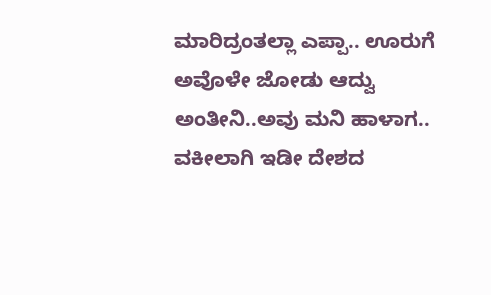ಮಾರಿದ್ರಂತಲ್ಲಾ ಎಪ್ಪಾ.. ಊರುಗೆ ಅವೊಳೇ ಜೋಡು ಆದ್ವು ಅಂತೀನಿ..ಅವು ಮನಿ ಹಾಳಾಗ.. ವಕೀಲಾಗಿ ಇಡೀ ದೇಶದ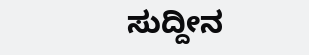ಸುದ್ದೀನ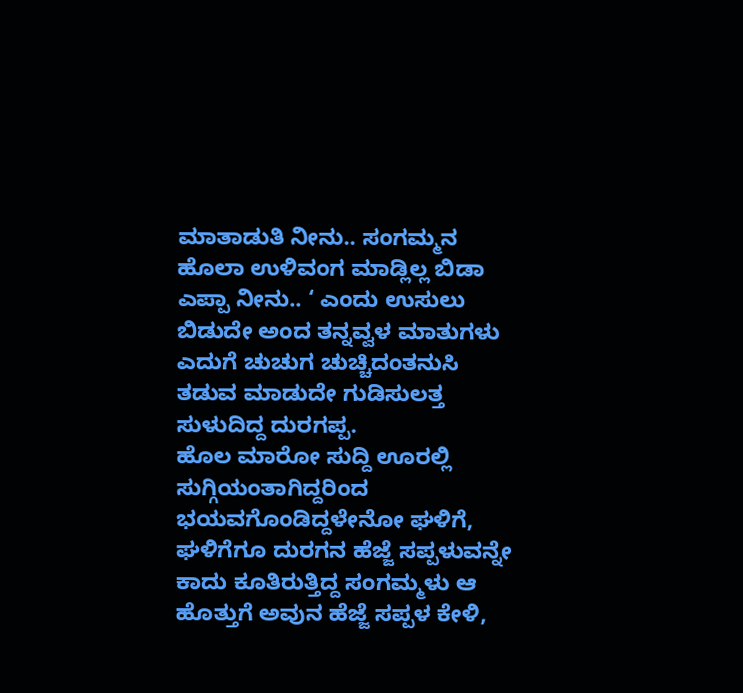ಮಾತಾಡುತಿ ನೀನು.. ಸಂಗಮ್ಮನ ಹೊಲಾ ಉಳಿವಂಗ ಮಾಡ್ಲಿಲ್ಲ ಬಿಡಾ ಎಪ್ಪಾ ನೀನು.. ‘ ಎಂದು ಉಸುಲು ಬಿಡುದೇ ಅಂದ ತನ್ನವ್ವಳ ಮಾತುಗಳು ಎದುಗೆ ಚುಚುಗ ಚುಚ್ಚಿದಂತನುಸಿ ತಡುವ ಮಾಡುದೇ ಗುಡಿಸುಲತ್ತ ಸುಳುದಿದ್ದ ದುರಗಪ್ಪ.
ಹೊಲ ಮಾರೋ ಸುದ್ದಿ ಊರಲ್ಲಿ ಸುಗ್ಗಿಯಂತಾಗಿದ್ದರಿಂದ ಭಯವಗೊಂಡಿದ್ದಳೇನೋ ಘಳಿಗೆ, ಘಳಿಗೆಗೂ ದುರಗನ ಹೆಜ್ಜೆ ಸಪ್ಪಳುವನ್ನೇ ಕಾದು ಕೂತಿರುತ್ತಿದ್ದ ಸಂಗಮ್ಮಳು ಆ ಹೊತ್ತುಗೆ ಅವುನ ಹೆಜ್ಜೆ ಸಪ್ಪಳ ಕೇಳಿ,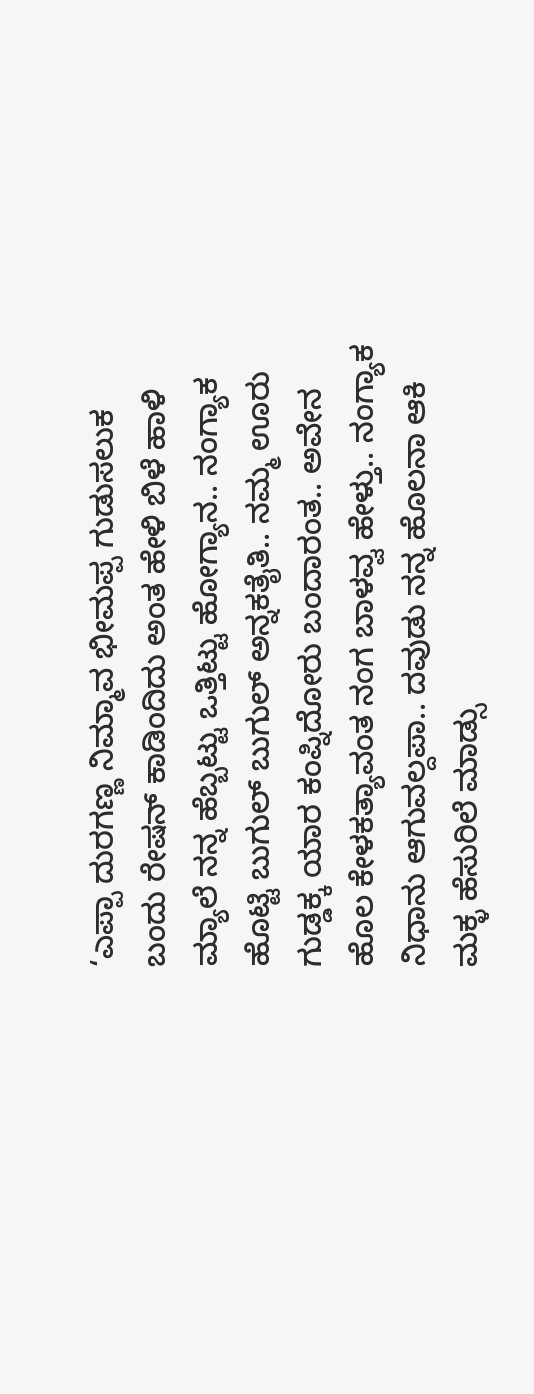‘ಎಪ್ಪಾ ದುರಗಣ್ಣ ನಿಮ್ಮಾವ ಭೀಮಪ್ಪ ಗುಡುಸಲುಕ ಬಂದು ರೇಷನ್ ಕಾಡಿಂದಿದು ಅಂತ ಹೇಳಿ ಬಿಳೆ ಹಾಳಿ ಮ್ಯಾಲೆ ನನ್ನ ಹೆಬ್ಬಟ್ಟು ಒತ್ತಿಟ್ಟು ಹೋಗ್ಯಾನ.. ನಂಗ್ಯಾಕ ಹೊಟ್ಟಿ ಬುಗುಲ್ ಬುಗುಲ್ ಅನ್ನಕತೈತಿ.. ನಮ್ಮ ಊರು ಗುಡ್ಡಕ್ಕ ಯಾರ ಕಂಪ್ನಿದೋರು ಬಂದಾರಂತ.. ಅವೇನ ಹೊಲ ಕೇಳಕತ್ಯಾವಂತ ನಂಗ ಬಾಳವ್ವ ಹೇಳ್ತು.. ನಂಗ್ಯಾಕ ನಿಧಾನು ಆಗುವಲ್ದಪಾ.. ದವುಡು ನನ್ನ ಹೊಲನಾ ಆಕಿ ಮಕ್ಳ ಹೆಸುರಿಲೆ ಮಾಡ್ಸು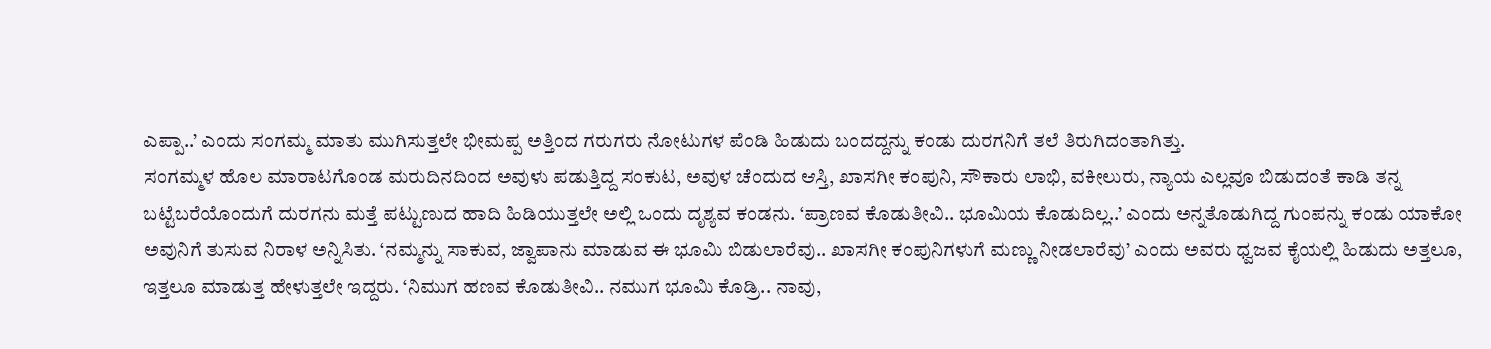ಎಪ್ಪಾ..’ ಎಂದು ಸಂಗಮ್ಮ ಮಾತು ಮುಗಿಸುತ್ತಲೇ ಭೀಮಪ್ಪ ಅತ್ತಿಂದ ಗರುಗರು ನೋಟುಗಳ ಪೆಂಡಿ ಹಿಡುದು ಬಂದದ್ದನ್ನು ಕಂಡು ದುರಗನಿಗೆ ತಲೆ ತಿರುಗಿದಂತಾಗಿತ್ತು.
ಸಂಗಮ್ಮಳ ಹೊಲ ಮಾರಾಟಗೊಂಡ ಮರುದಿನದಿಂದ ಅವುಳು ಪಡುತ್ತಿದ್ದ ಸಂಕುಟ, ಅವುಳ ಚೆಂದುದ ಆಸ್ತಿ, ಖಾಸಗೀ ಕಂಪುನಿ, ಸೌಕಾರು ಲಾಭಿ, ವಕೀಲುರು, ನ್ಯಾಯ ಎಲ್ಲವೂ ಬಿಡುದಂತೆ ಕಾಡಿ ತನ್ನ ಬಟ್ಟೆಬರೆಯೊಂದುಗೆ ದುರಗನು ಮತ್ತೆ ಪಟ್ಟುಣುದ ಹಾದಿ ಹಿಡಿಯುತ್ತಲೇ ಅಲ್ಲಿ ಒಂದು ದೃಶ್ಯವ ಕಂಡನು. ‘ಪ್ರಾಣವ ಕೊಡುತೀವಿ.. ಭೂಮಿಯ ಕೊಡುದಿಲ್ಲ..’ ಎಂದು ಅನ್ನತೊಡುಗಿದ್ದ ಗುಂಪನ್ನು ಕಂಡು ಯಾಕೋ ಅವುನಿಗೆ ತುಸುವ ನಿರಾಳ ಅನ್ನಿಸಿತು. ‘ನಮ್ಮನ್ನು ಸಾಕುವ, ಜ್ವಾಪಾನು ಮಾಡುವ ಈ ಭೂಮಿ ಬಿಡುಲಾರೆವು.. ಖಾಸಗೀ ಕಂಪುನಿಗಳುಗೆ ಮಣ್ಣು ನೀಡಲಾರೆವು’ ಎಂದು ಅವರು ಧ್ವಜವ ಕೈಯಲ್ಲಿ ಹಿಡುದು ಅತ್ತಲೂ, ಇತ್ತಲೂ ಮಾಡುತ್ತ ಹೇಳುತ್ತಲೇ ಇದ್ದರು. ‘ನಿಮುಗ ಹಣವ ಕೊಡುತೀವಿ.. ನಮುಗ ಭೂಮಿ ಕೊಡ್ರಿ.. ನಾವು,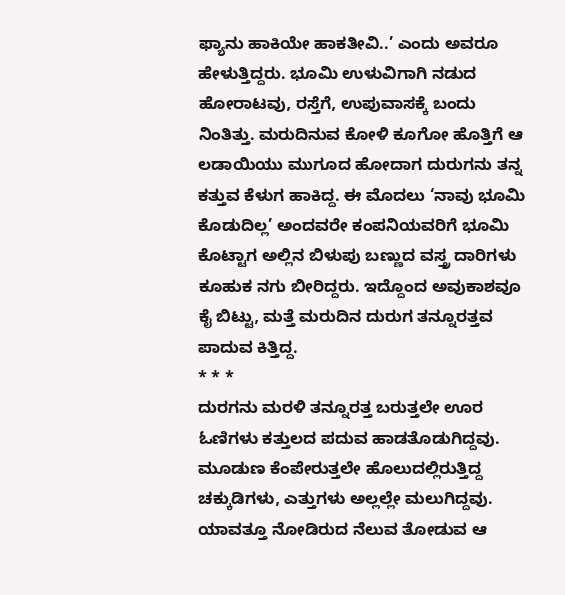ಫ್ಯಾನು ಹಾಕಿಯೇ ಹಾಕತೀವಿ..’ ಎಂದು ಅವರೂ ಹೇಳುತ್ತಿದ್ದರು. ಭೂಮಿ ಉಳುವಿಗಾಗಿ ನಡುದ ಹೋರಾಟವು, ರಸ್ತೆಗೆ, ಉಪುವಾಸಕ್ಕೆ ಬಂದು ನಿಂತಿತ್ತು. ಮರುದಿನುವ ಕೋಳಿ ಕೂಗೋ ಹೊತ್ತಿಗೆ ಆ ಲಡಾಯಿಯು ಮುಗೂದ ಹೋದಾಗ ದುರುಗನು ತನ್ನ ಕತ್ತುವ ಕೆಳುಗ ಹಾಕಿದ್ದ. ಈ ಮೊದಲು ‘ನಾವು ಭೂಮಿ ಕೊಡುದಿಲ್ಲ’ ಅಂದವರೇ ಕಂಪನಿಯವರಿಗೆ ಭೂಮಿ ಕೊಟ್ಟಾಗ ಅಲ್ಲಿನ ಬಿಳುಪು ಬಣ್ಣುದ ವಸ್ತ್ರ ದಾರಿಗಳು ಕೂಹುಕ ನಗು ಬೀರಿದ್ದರು. ಇದ್ದೊಂದ ಅವುಕಾಶವೂ ಕೈ ಬಿಟ್ಟು, ಮತ್ತೆ ಮರುದಿನ ದುರುಗ ತನ್ನೂರತ್ತವ ಪಾದುವ ಕಿತ್ತಿದ್ದ.
* * *
ದುರಗನು ಮರಳಿ ತನ್ನೂರತ್ತ ಬರುತ್ತಲೇ ಊರ ಓಣಿಗಳು ಕತ್ತುಲದ ಪದುವ ಹಾಡತೊಡುಗಿದ್ದವು. ಮೂಡುಣ ಕೆಂಪೇರುತ್ತಲೇ ಹೊಲುದಲ್ಲಿರುತ್ತಿದ್ದ ಚಕ್ಕುಡಿಗಳು, ಎತ್ತುಗಳು ಅಲ್ಲಲ್ಲೇ ಮಲುಗಿದ್ದವು. ಯಾವತ್ತೂ ನೋಡಿರುದ ನೆಲುವ ತೋಡುವ ಆ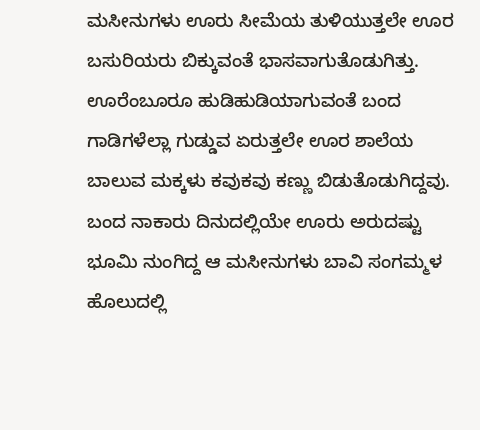ಮಸೀನುಗಳು ಊರು ಸೀಮೆಯ ತುಳಿಯುತ್ತಲೇ ಊರ ಬಸುರಿಯರು ಬಿಕ್ಕುವಂತೆ ಭಾಸವಾಗುತೊಡುಗಿತ್ತು. ಊರೆಂಬೂರೂ ಹುಡಿಹುಡಿಯಾಗುವಂತೆ ಬಂದ ಗಾಡಿಗಳೆಲ್ಲಾ ಗುಡ್ಡುವ ಏರುತ್ತಲೇ ಊರ ಶಾಲೆಯ ಬಾಲುವ ಮಕ್ಕಳು ಕವುಕವು ಕಣ್ಣು ಬಿಡುತೊಡುಗಿದ್ದವು. ಬಂದ ನಾಕಾರು ದಿನುದಲ್ಲಿಯೇ ಊರು ಅರುದಷ್ಟು ಭೂಮಿ ನುಂಗಿದ್ದ ಆ ಮಸೀನುಗಳು ಬಾವಿ ಸಂಗಮ್ಮಳ ಹೊಲುದಲ್ಲಿ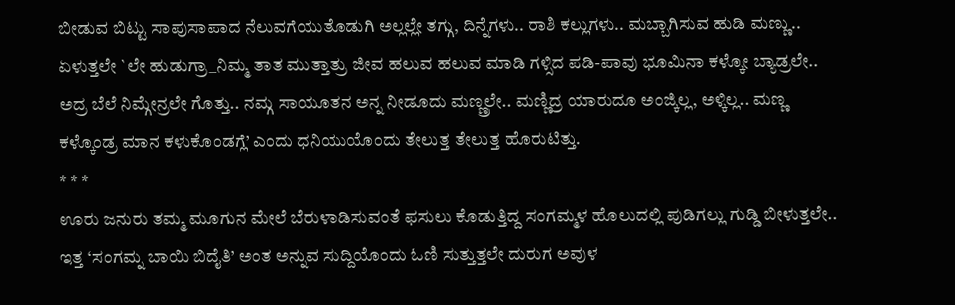ಬೀಡುವ ಬಿಟ್ಟು ಸಾಪುಸಾಪಾದ ನೆಲುವಗೆಯುತೊಡುಗಿ ಅಲ್ಲಲ್ಲೇ ತಗ್ಗು, ದಿನ್ನೆಗಳು.. ರಾಶಿ ಕಲ್ಲುಗಳು.. ಮಬ್ಬಾಗಿಸುವ ಹುಡಿ ಮಣ್ಣು.. ಏಳುತ್ತಲೇ `ಲೇ ಹುಡುಗ್ರಾ_ನಿಮ್ಮ ತಾತ ಮುತ್ತಾತ್ರು ಜೀವ ಹಲುವ ಹಲುವ ಮಾಡಿ ಗಳ್ಸಿದ ಪಡಿ-ಪಾವು ಭೂಮಿನಾ ಕಳ್ಕೋ ಬ್ಯಾಡ್ರಲೇ.. ಅದ್ರ ಬೆಲೆ ನಿಮ್ಗೇನ್ರಲೇ ಗೊತ್ತು.. ನಮ್ಗ ಸಾಯೂತನ ಅನ್ನ ನೀಡೂದು ಮಣ್ಣ್ರಲೇ.. ಮಣ್ಣಿದ್ರ ಯಾರುದೂ ಅಂಜ್ಕಿಲ್ಲ, ಅಳ್ಕಿಲ್ಲ.. ಮಣ್ಣ ಕಳ್ಕೊಂಡ್ರ ಮಾನ ಕಳುಕೊಂಡಗ್ಲೆ’ ಎಂದು ಧನಿಯುಯೊಂದು ತೇಲುತ್ತ ತೇಲುತ್ತ ಹೊರುಟಿತ್ತು.
* * *
ಊರು ಜನುರು ತಮ್ಮ ಮೂಗುನ ಮೇಲೆ ಬೆರುಳಾಡಿಸುವಂತೆ ಫಸುಲು ಕೊಡುತ್ತಿದ್ದ ಸಂಗಮ್ಮಳ ಹೊಲುದಲ್ಲಿ ಪುಡಿಗಲ್ಲು ಗುಡ್ಡಿ ಬೀಳುತ್ತಲೇ.. ಇತ್ತ ‘ಸಂಗಮ್ನ ಬಾಯಿ ಬಿದೈತಿ’ ಅಂತ ಅನ್ನುವ ಸುದ್ದಿಯೊಂದು ಓಣಿ ಸುತ್ತುತ್ತಲೇ ದುರುಗ ಅವುಳ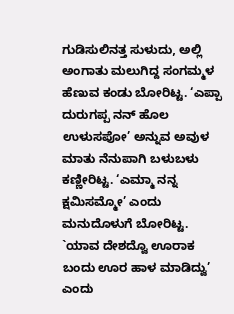ಗುಡಿಸುಲಿನತ್ತ ಸುಳುದು, ಅಲ್ಲಿ ಅಂಗಾತು ಮಲುಗಿದ್ದ ಸಂಗಮ್ಮಳ ಹೆಣುವ ಕಂಡು ಬೋರಿಟ್ಟ. ‘ಎಪ್ಪಾ ದುರುಗಪ್ಪ ನನ್ ಹೊಲ ಉಳುಸಪೋ’ ಅನ್ನುವ ಅವುಳ ಮಾತು ನೆನುಪಾಗಿ ಬಳುಬಳು ಕಣ್ಣೀರಿಟ್ಟ. ‘ಎಮ್ಮಾ ನನ್ನ ಕ್ಷಮಿಸಮ್ಮೋ’ ಎಂದು ಮನುದೊಳುಗೆ ಬೋರಿಟ್ಟ. `ಯಾವ ದೇಶದ್ವೊ ಊರಾಕ ಬಂದು ಊರ ಹಾಳ ಮಾಡಿದ್ವು’ ಎಂದು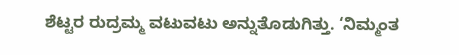ಶೆಟ್ಟರ ರುದ್ರಮ್ಮ ವಟುವಟು ಅನ್ನುತೊಡುಗಿತ್ತು. ‘ನಿಮ್ಮಂತ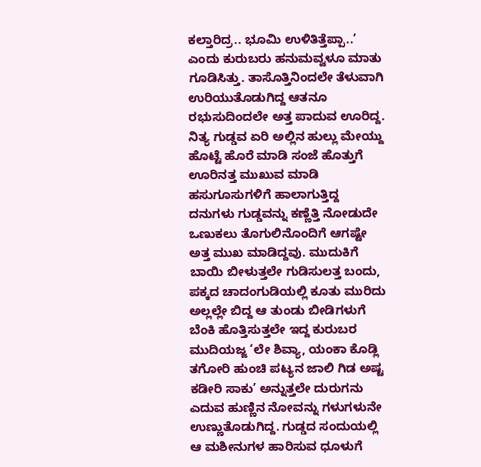ಕಲ್ತಾರಿದ್ರ.. ಭೂಮಿ ಉಳಿತಿತ್ತೆಪ್ಪಾ..’ ಎಂದು ಕುರುಬರು ಹನುಮವ್ವಳೂ ಮಾತು ಗೂಡಿಸಿತ್ತು. ತಾಸೊತ್ತಿನಿಂದಲೇ ತೆಳುವಾಗಿ ಉರಿಯುತೊಡುಗಿದ್ದ ಆತನೂ ರಭುಸುದಿಂದಲೇ ಅತ್ತ ಪಾದುವ ಊರಿದ್ದ.
ನಿತ್ಯ ಗುಡ್ಡವ ಏರಿ ಅಲ್ಲಿನ ಹುಲ್ಲು ಮೇಯ್ದು ಹೊಟ್ಟೆ ಹೊರೆ ಮಾಡಿ ಸಂಜೆ ಹೊತ್ತುಗೆ ಊರಿನತ್ತ ಮುಖುವ ಮಾಡಿ ಹಸುಗೂಸುಗಳಿಗೆ ಹಾಲಾಗುತ್ತಿದ್ದ ದನುಗಳು ಗುಡ್ಡವನ್ನು ಕಣ್ಣೆತ್ತಿ ನೋಡುದೇ ಒಣುಕಲು ತೊಗುಲಿನೊಂದಿಗೆ ಆಗಷ್ಟೇ ಅತ್ತ ಮುಖ ಮಾಡಿದ್ದವು. ಮುದುಕಿಗೆ ಬಾಯಿ ಬೀಳುತ್ತಲೇ ಗುಡಿಸುಲತ್ತ ಬಂದು, ಪಕ್ಕದ ಚಾದಂಗುಡಿಯಲ್ಲಿ ಕೂತು ಮುರಿದು ಅಲ್ಲಲ್ಲೇ ಬಿದ್ದ ಆ ತುಂಡು ಬೀಡಿಗಳುಗೆ ಬೆಂಕಿ ಹೊತ್ತಿಸುತ್ತಲೇ ಇದ್ದ ಕುರುಬರ ಮುದಿಯಜ್ಜ ‘ಲೇ ಶಿವ್ಯಾ, ಯಂಕಾ ಕೊಡ್ಲಿ ತಗೋರಿ ಹುಂಚಿ ಪಟ್ಯನ ಜಾಲಿ ಗಿಡ ಅಷ್ಟ ಕಡೀರಿ ಸಾಕು’ ಅನ್ನುತ್ತಲೇ ದುರುಗನು ಎದುವ ಹುಣ್ಣಿನ ನೋವನ್ನು ಗಳುಗಳುನೇ ಉಣ್ಣುತೊಡುಗಿದ್ದ. ಗುಡ್ಡದ ಸಂದುಯಲ್ಲಿ ಆ ಮಶೀನುಗಳ ಹಾರಿಸುವ ಧೂಳುಗೆ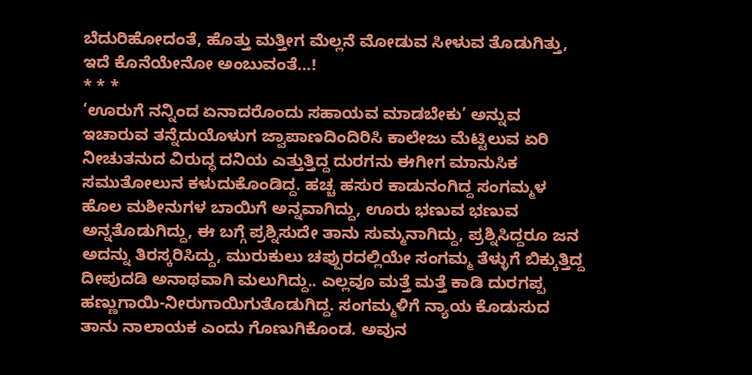ಬೆದುರಿಹೋದಂತೆ, ಹೊತ್ತು ಮತ್ತೀಗ ಮೆಲ್ಲನೆ ಮೋಡುವ ಸೀಳುವ ತೊಡುಗಿತ್ತು, ಇದೆ ಕೊನೆಯೇನೋ ಅಂಬುವಂತೆ…!
* * *
‘ಊರುಗೆ ನನ್ನಿಂದ ಏನಾದರೊಂದು ಸಹಾಯವ ಮಾಡಬೇಕು’ ಅನ್ನುವ ಇಚಾರುವ ತನ್ನೆದುಯೊಳುಗ ಜ್ವಾಪಾಣದಿಂದಿರಿಸಿ ಕಾಲೇಜು ಮೆಟ್ಟಿಲುವ ಏರಿ ನೀಚುತನುದ ವಿರುದ್ಧ ದನಿಯ ಎತ್ತುತ್ತಿದ್ದ ದುರಗನು ಈಗೀಗ ಮಾನುಸಿಕ ಸಮುತೋಲುನ ಕಳುದುಕೊಂಡಿದ್ದ. ಹಚ್ಚ ಹಸುರ ಕಾಡುನಂಗಿದ್ದ ಸಂಗಮ್ಮಳ ಹೊಲ ಮಶೀನುಗಳ ಬಾಯಿಗೆ ಅನ್ನವಾಗಿದ್ದು, ಊರು ಭಣುವ ಭಣುವ ಅನ್ನತೊಡುಗಿದ್ದು, ಈ ಬಗ್ಗೆ ಪ್ರಶ್ನಿಸುದೇ ತಾನು ಸುಮ್ಮನಾಗಿದ್ದು, ಪ್ರಶ್ನಿಸಿದ್ದರೂ ಜನ ಅದನ್ನು ತಿರಸ್ಕರಿಸಿದ್ದು, ಮುರುಕುಲು ಚಪ್ಪುರದಲ್ಲಿಯೇ ಸಂಗಮ್ಮ ತೆಳ್ಳುಗೆ ಬಿಕ್ಕುತ್ತಿದ್ದ ದೀಪುದಡಿ ಅನಾಥವಾಗಿ ಮಲುಗಿದ್ದು.. ಎಲ್ಲವೂ ಮತ್ತೆ ಮತ್ತೆ ಕಾಡಿ ದುರಗಪ್ಪ ಹಣ್ಣುಗಾಯಿ-ನೀರುಗಾಯಿಗುತೊಡುಗಿದ್ದ. ಸಂಗಮ್ಮಳಿಗೆ ನ್ಯಾಯ ಕೊಡುಸುದ ತಾನು ನಾಲಾಯಕ ಎಂದು ಗೊಣುಗಿಕೊಂಡ. ಅವುನ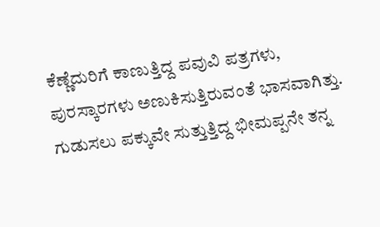ಕೆಣ್ಣೆದುರಿಗೆ ಕಾಣುತ್ತಿದ್ದ ಪವುವಿ ಪತ್ರಗಳು, ಪುರಸ್ಕಾರಗಳು ಅಣುಕಿಸುತ್ತಿರುವಂತೆ ಭಾಸವಾಗಿತ್ತು. ಗುಡುಸಲು ಪಕ್ಕುವೇ ಸುತ್ತುತ್ತಿದ್ದ ಭೀಮಪ್ಪನೇ ತನ್ನ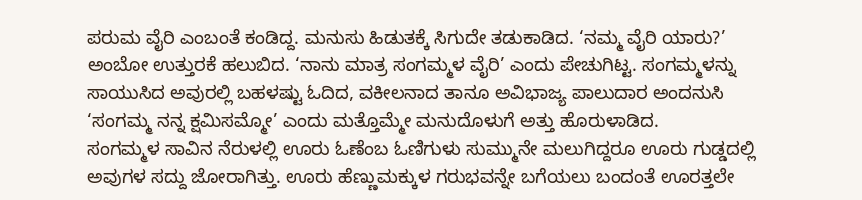ಪರುಮ ವೈರಿ ಎಂಬಂತೆ ಕಂಡಿದ್ದ. ಮನುಸು ಹಿಡುತಕ್ಕೆ ಸಿಗುದೇ ತಡುಕಾಡಿದ. ‘ನಮ್ಮ ವೈರಿ ಯಾರು?’ ಅಂಬೋ ಉತ್ತುರಕೆ ಹಲುಬಿದ. ‘ನಾನು ಮಾತ್ರ ಸಂಗಮ್ಮಳ ವೈರಿ’ ಎಂದು ಪೇಚುಗಿಟ್ಟ. ಸಂಗಮ್ಮಳನ್ನು ಸಾಯುಸಿದ ಅವುರಲ್ಲಿ ಬಹಳಷ್ಟು ಓದಿದ, ವಕೀಲನಾದ ತಾನೂ ಅವಿಭಾಜ್ಯ ಪಾಲುದಾರ ಅಂದನುಸಿ ‘ಸಂಗಮ್ಮ ನನ್ನ ಕ್ಷಮಿಸಮ್ಮೋ’ ಎಂದು ಮತ್ತೊಮ್ಮೇ ಮನುದೊಳುಗೆ ಅತ್ತು ಹೊರುಳಾಡಿದ.
ಸಂಗಮ್ಮಳ ಸಾವಿನ ನೆರುಳಲ್ಲಿ ಊರು ಓಣೆಂಬ ಓಣಿಗುಳು ಸುಮ್ಮುನೇ ಮಲುಗಿದ್ದರೂ ಊರು ಗುಡ್ಡದಲ್ಲಿ ಅವುಗಳ ಸದ್ದು ಜೋರಾಗಿತ್ತು. ಊರು ಹೆಣ್ಣುಮಕ್ಕುಳ ಗರುಭವನ್ನೇ ಬಗೆಯಲು ಬಂದಂತೆ ಊರತ್ತಲೇ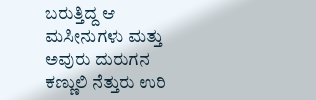ಬರುತ್ತಿದ್ದ ಆ ಮಸೀನುಗಳು ಮತ್ತು ಅವುರು ದುರುಗನ ಕಣ್ಣುಲಿ ನೆತ್ತುರು ಉರಿ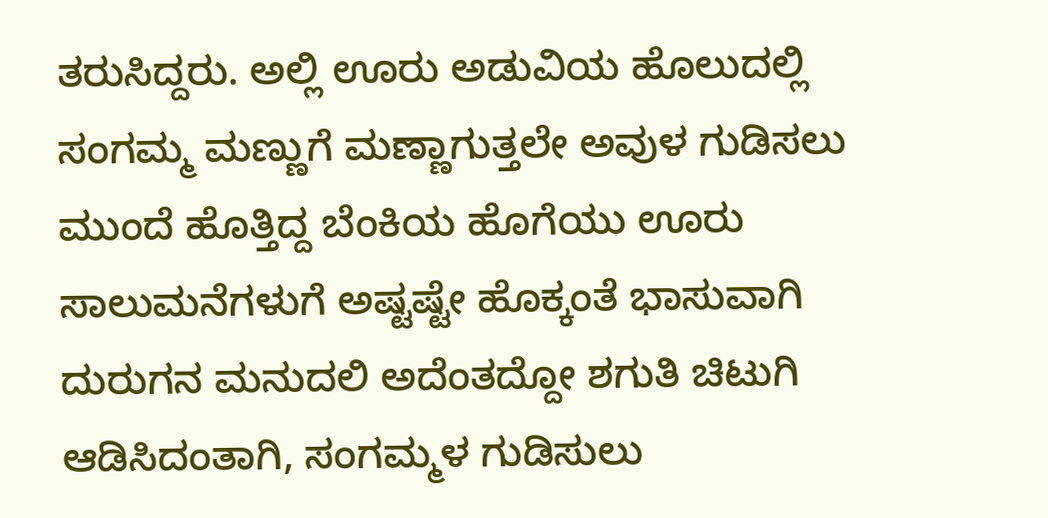ತರುಸಿದ್ದರು. ಅಲ್ಲಿ ಊರು ಅಡುವಿಯ ಹೊಲುದಲ್ಲಿ ಸಂಗಮ್ಮ ಮಣ್ಣುಗೆ ಮಣ್ಣಾಗುತ್ತಲೇ ಅವುಳ ಗುಡಿಸಲು ಮುಂದೆ ಹೊತ್ತಿದ್ದ ಬೆಂಕಿಯ ಹೊಗೆಯು ಊರು ಸಾಲುಮನೆಗಳುಗೆ ಅಷ್ಟಷ್ಟೇ ಹೊಕ್ಕಂತೆ ಭಾಸುವಾಗಿ ದುರುಗನ ಮನುದಲಿ ಅದೆಂತದ್ದೋ ಶಗುತಿ ಚಿಟುಗಿ ಆಡಿಸಿದಂತಾಗಿ, ಸಂಗಮ್ಮಳ ಗುಡಿಸುಲು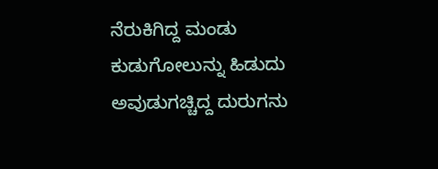ನೆರುಕಿಗಿದ್ದ ಮಂಡು ಕುಡುಗೋಲುನ್ನು ಹಿಡುದು ಅವುಡುಗಚ್ಚಿದ್ದ ದುರುಗನು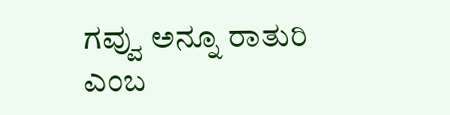ಗವ್ವು ಅನ್ನೂ ರಾತುರಿ ಎಂಬ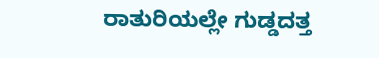ರಾತುರಿಯಲ್ಲೇ ಗುಡ್ಡದತ್ತ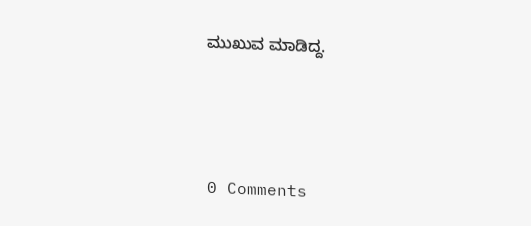ಮುಖುವ ಮಾಡಿದ್ದ.





0 Comments